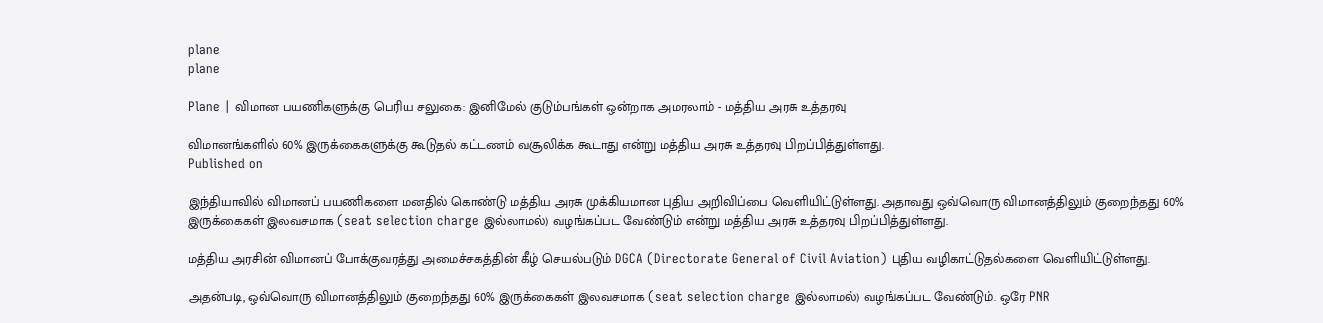plane
plane

Plane | விமான பயணிகளுக்கு பெரிய சலுகை: இனிமேல் குடும்பங்கள் ஒன்றாக அமரலாம் - மத்திய அரசு உத்தரவு

விமானங்களில் 60% இருக்கைகளுக்கு கூடுதல் கட்டணம் வசூலிக்க கூடாது என்று மத்திய அரசு உத்தரவு பிறப்பித்துள்ளது.
Published on

இந்தியாவில் விமானப் பயணிகளை மனதில் கொண்டு மத்திய அரசு முக்கியமான புதிய அறிவிப்பை வெளியிட்டுள்ளது. அதாவது ஒவ்வொரு விமானத்திலும் குறைந்தது 60% இருக்கைகள் இலவசமாக (seat selection charge இல்லாமல்) வழங்கப்பட வேண்டும் என்று மத்திய அரசு உத்தரவு பிறப்பித்துள்ளது.

மத்திய அரசின் விமானப் போக்குவரத்து அமைச்சகத்தின் கீழ் செயல்படும் DGCA (Directorate General of Civil Aviation) புதிய வழிகாட்டுதல்களை வெளியிட்டுள்ளது.

அதன்படி, ஒவ்வொரு விமானத்திலும் குறைந்தது 60% இருக்கைகள் இலவசமாக (seat selection charge இல்லாமல்) வழங்கப்பட வேண்டும். ஒரே PNR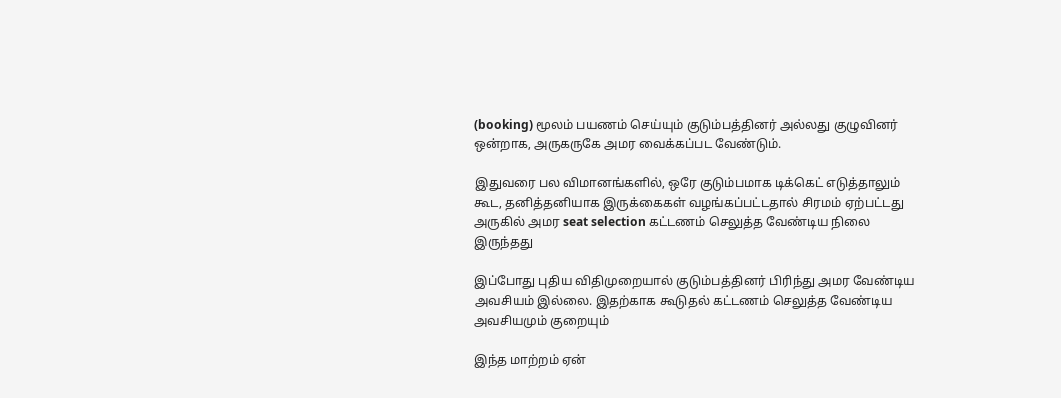(booking) மூலம் பயணம் செய்யும் குடும்பத்தினர் அல்லது குழுவினர் ஒன்றாக, அருகருகே அமர வைக்கப்பட வேண்டும்.

இதுவரை பல விமானங்களில், ஒரே குடும்பமாக டிக்கெட் எடுத்தாலும் கூட, தனித்தனியாக இருக்கைகள் வழங்கப்பட்டதால் சிரமம் ஏற்பட்டது அருகில் அமர seat selection கட்டணம் செலுத்த வேண்டிய நிலை இருந்தது

இப்போது புதிய விதிமுறையால் குடும்பத்தினர் பிரிந்து அமர வேண்டிய அவசியம் இல்லை. இதற்காக கூடுதல் கட்டணம் செலுத்த வேண்டிய அவசியமும் குறையும்

இந்த மாற்றம் ஏன்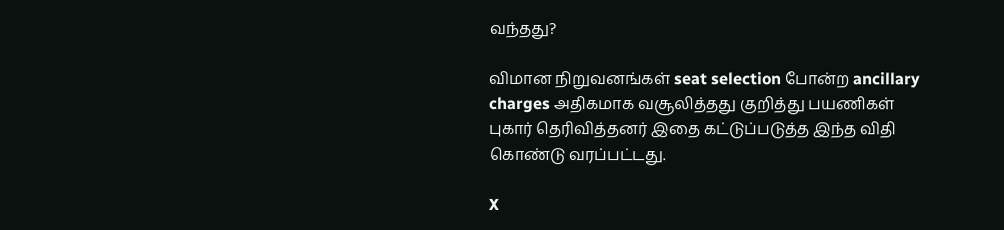வந்தது?

விமான நிறுவனங்கள் seat selection போன்ற ancillary charges அதிகமாக வசூலித்தது குறித்து பயணிகள் புகார் தெரிவித்தனர் இதை கட்டுப்படுத்த இந்த விதி கொண்டு வரப்பட்டது.

X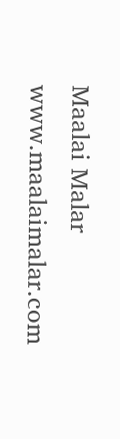Maalai Malar
www.maalaimalar.com